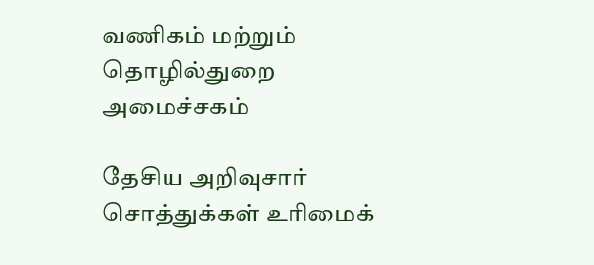வணிகம் மற்றும் தொழில்துறை அமைச்சகம்

தேசிய அறிவுசார் சொத்துக்கள் உரிமைக்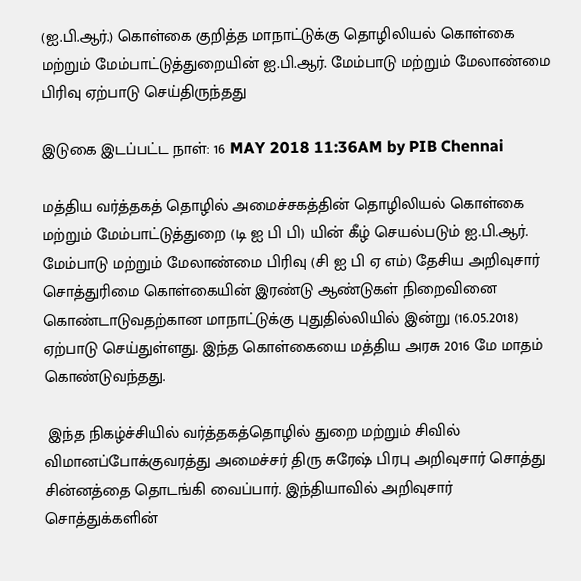(ஐ.பி.ஆர்.) கொள்கை குறித்த மாநாட்டுக்கு தொழிலியல் கொள்கை மற்றும் மேம்பாட்டுத்துறையின் ஐ.பி.ஆர். மேம்பாடு மற்றும் மேலாண்மை பிரிவு ஏற்பாடு செய்திருந்தது

இடுகை இடப்பட்ட நாள்: 16 MAY 2018 11:36AM by PIB Chennai

மத்திய வர்த்தகத் தொழில் அமைச்சகத்தின் தொழிலியல் கொள்கை மற்றும் மேம்பாட்டுத்துறை (டி ஐ பி பி) யின் கீழ் செயல்படும் ஐ.பி.ஆர். மேம்பாடு மற்றும் மேலாண்மை பிரிவு (சி ஐ பி ஏ எம்) தேசிய அறிவுசார் சொத்துரிமை கொள்கையின் இரண்டு ஆண்டுகள் நிறைவினை கொண்டாடுவதற்கான மாநாட்டுக்கு புதுதில்லியில் இன்று (16.05.2018) ஏற்பாடு செய்துள்ளது. இந்த கொள்கையை மத்திய அரசு 2016 மே மாதம் கொண்டுவந்தது.

 இந்த நிகழ்ச்சியில் வர்த்தகத்தொழில் துறை மற்றும் சிவில் விமானப்போக்குவரத்து அமைச்சர் திரு சுரேஷ் பிரபு அறிவுசார் சொத்து சின்னத்தை தொடங்கி வைப்பார். இந்தியாவில் அறிவுசார் சொத்துக்களின்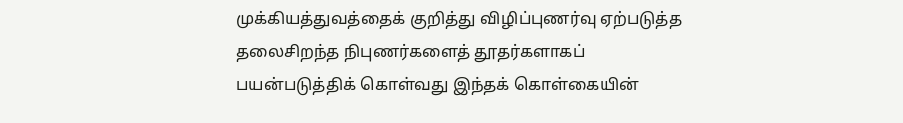முக்கியத்துவத்தைக் குறித்து விழிப்புணர்வு ஏற்படுத்த  தலைசிறந்த நிபுணர்களைத் தூதர்களாகப் பயன்படுத்திக் கொள்வது இந்தக் கொள்கையின்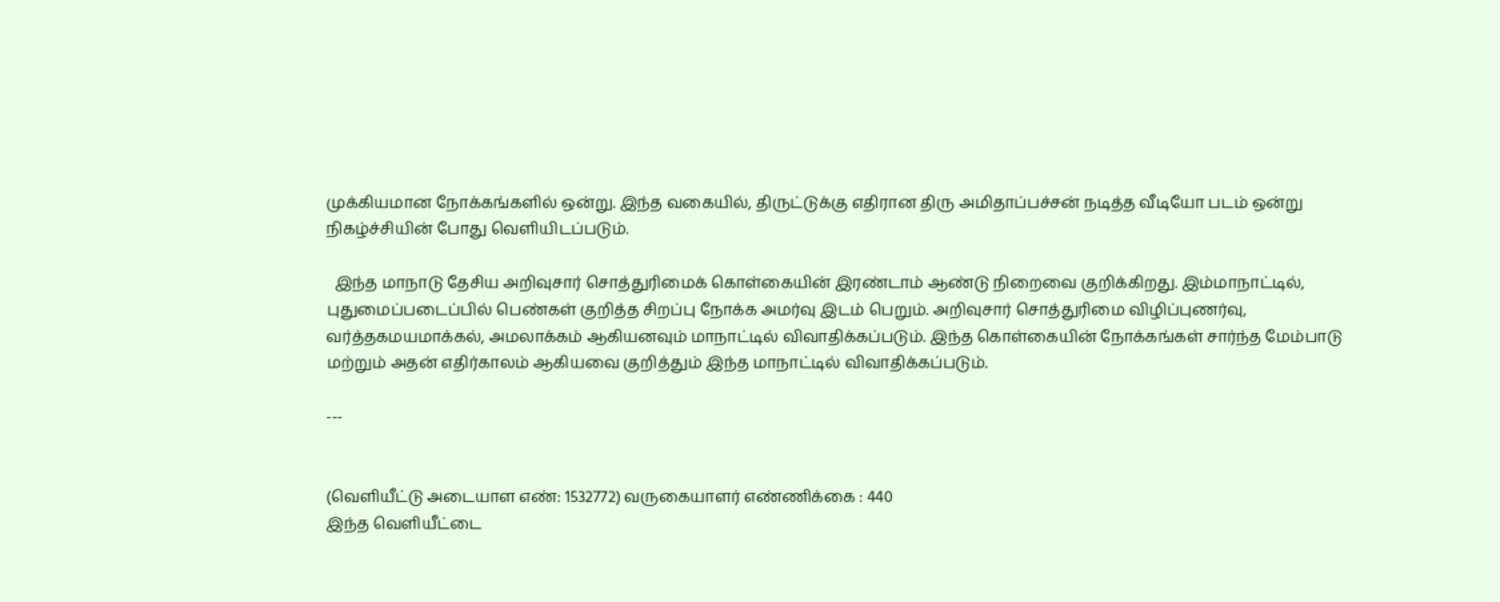முக்கியமான நோக்கங்களில் ஒன்று. இந்த வகையில், திருட்டுக்கு எதிரான திரு அமிதாப்பச்சன் நடித்த வீடியோ படம் ஒன்று நிகழ்ச்சியின் போது வெளியிடப்படும்.

  இந்த மாநாடு தேசிய அறிவுசார் சொத்துரிமைக் கொள்கையின் இரண்டாம் ஆண்டு நிறைவை குறிக்கிறது. இம்மாநாட்டில், புதுமைப்படைப்பில் பெண்கள் குறித்த சிறப்பு நோக்க அமர்வு இடம் பெறும். அறிவுசார் சொத்துரிமை விழிப்புணர்வு, வர்த்தகமயமாக்கல், அமலாக்கம் ஆகியனவும் மாநாட்டில் விவாதிக்கப்படும். இந்த கொள்கையின் நோக்கங்கள் சார்ந்த மேம்பாடு மற்றும் அதன் எதிர்காலம் ஆகியவை குறித்தும் இந்த மாநாட்டில் விவாதிக்கப்படும்.

---


(வெளியீட்டு அடையாள எண்: 1532772) வருகையாளர் எண்ணிக்கை : 440
இந்த வெளியீட்டை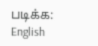படிக்க: English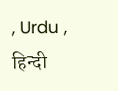, Urdu , हिन्दी